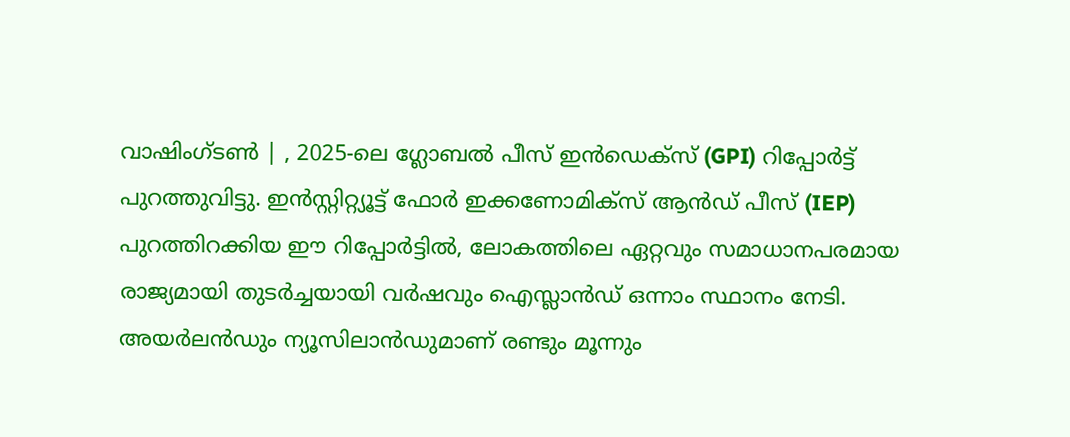വാഷിംഗ്ടൺ | , 2025-ലെ ഗ്ലോബൽ പീസ് ഇൻഡെക്സ് (GPI) റിപ്പോർട്ട് പുറത്തുവിട്ടു. ഇൻസ്റ്റിറ്റ്യൂട്ട് ഫോർ ഇക്കണോമിക്സ് ആൻഡ് പീസ് (IEP) പുറത്തിറക്കിയ ഈ റിപ്പോർട്ടിൽ, ലോകത്തിലെ ഏറ്റവും സമാധാനപരമായ രാജ്യമായി തുടർച്ചയായി വർഷവും ഐസ്ലാൻഡ് ഒന്നാം സ്ഥാനം നേടി. അയർലൻഡും ന്യൂസിലാൻഡുമാണ് രണ്ടും മൂന്നും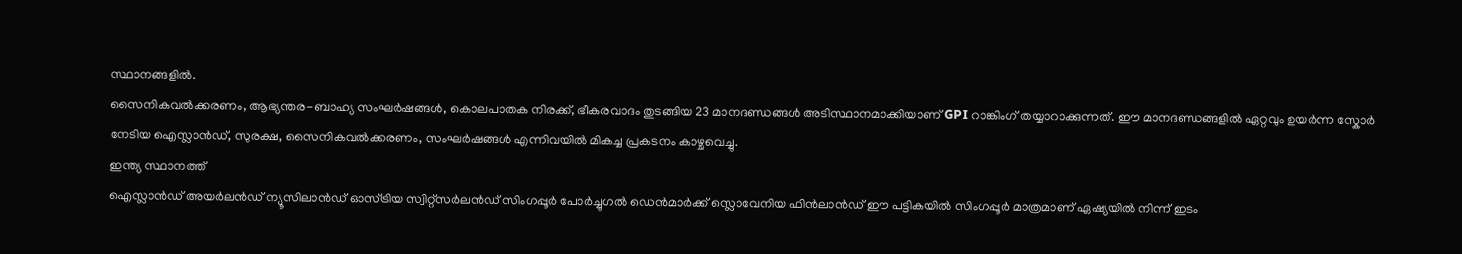സ്ഥാനങ്ങളിൽ.
സൈനികവൽക്കരണം, ആഭ്യന്തര-ബാഹ്യ സംഘർഷങ്ങൾ, കൊലപാതക നിരക്ക്, ഭീകരവാദം തുടങ്ങിയ 23 മാനദണ്ഡങ്ങൾ അടിസ്ഥാനമാക്കിയാണ് GPI റാങ്കിംഗ് തയ്യാറാക്കുന്നത്. ഈ മാനദണ്ഡങ്ങളിൽ ഏറ്റവും ഉയർന്ന സ്കോർ നേടിയ ഐസ്ലാൻഡ്, സുരക്ഷ, സൈനികവൽക്കരണം, സംഘർഷങ്ങൾ എന്നിവയിൽ മികച്ച പ്രകടനം കാഴ്ചവെച്ചു.
ഇന്ത്യ സ്ഥാനത്ത്
ഐസ്ലാൻഡ് അയർലൻഡ് ന്യൂസിലാൻഡ് ഓസ്ട്രിയ സ്വിറ്റ്സർലൻഡ് സിംഗപ്പൂർ പോർച്ചുഗൽ ഡെൻമാർക്ക് സ്ലൊവേനിയ ഫിൻലാൻഡ് ഈ പട്ടികയിൽ സിംഗപ്പൂർ മാത്രമാണ് ഏഷ്യയിൽ നിന്ന് ഇടം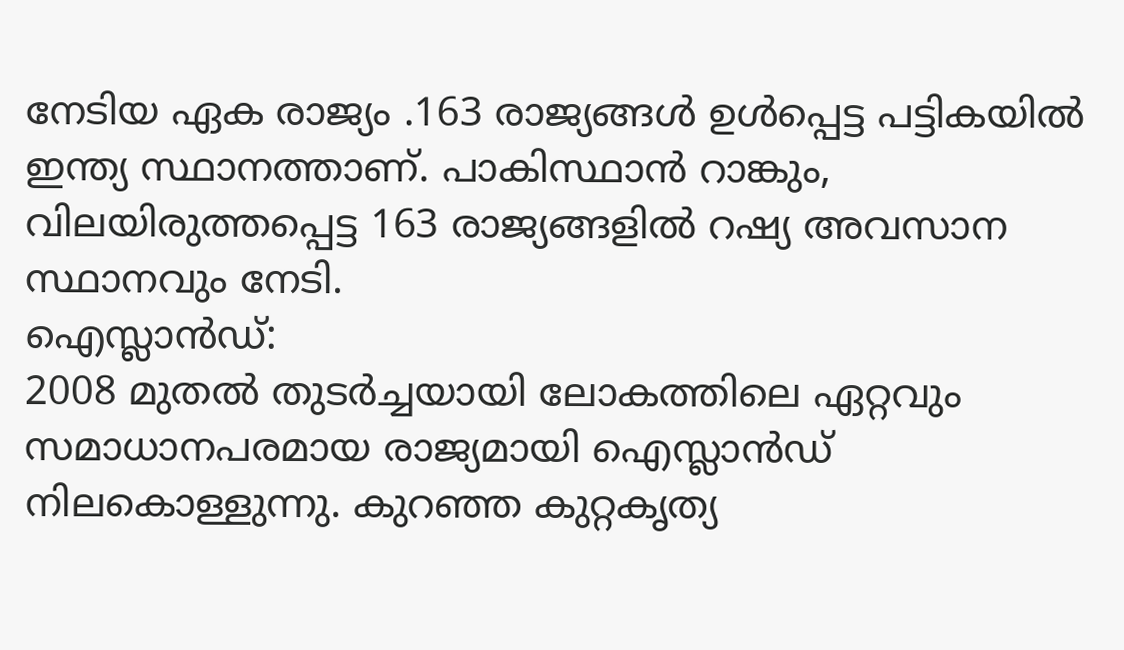നേടിയ ഏക രാജ്യം .163 രാജ്യങ്ങൾ ഉൾപ്പെട്ട പട്ടികയിൽ ഇന്ത്യ സ്ഥാനത്താണ്. പാകിസ്ഥാൻ റാങ്കും, വിലയിരുത്തപ്പെട്ട 163 രാജ്യങ്ങളിൽ റഷ്യ അവസാന സ്ഥാനവും നേടി.
ഐസ്ലാൻഡ്:
2008 മുതൽ തുടർച്ചയായി ലോകത്തിലെ ഏറ്റവും സമാധാനപരമായ രാജ്യമായി ഐസ്ലാൻഡ് നിലകൊള്ളുന്നു. കുറഞ്ഞ കുറ്റകൃത്യ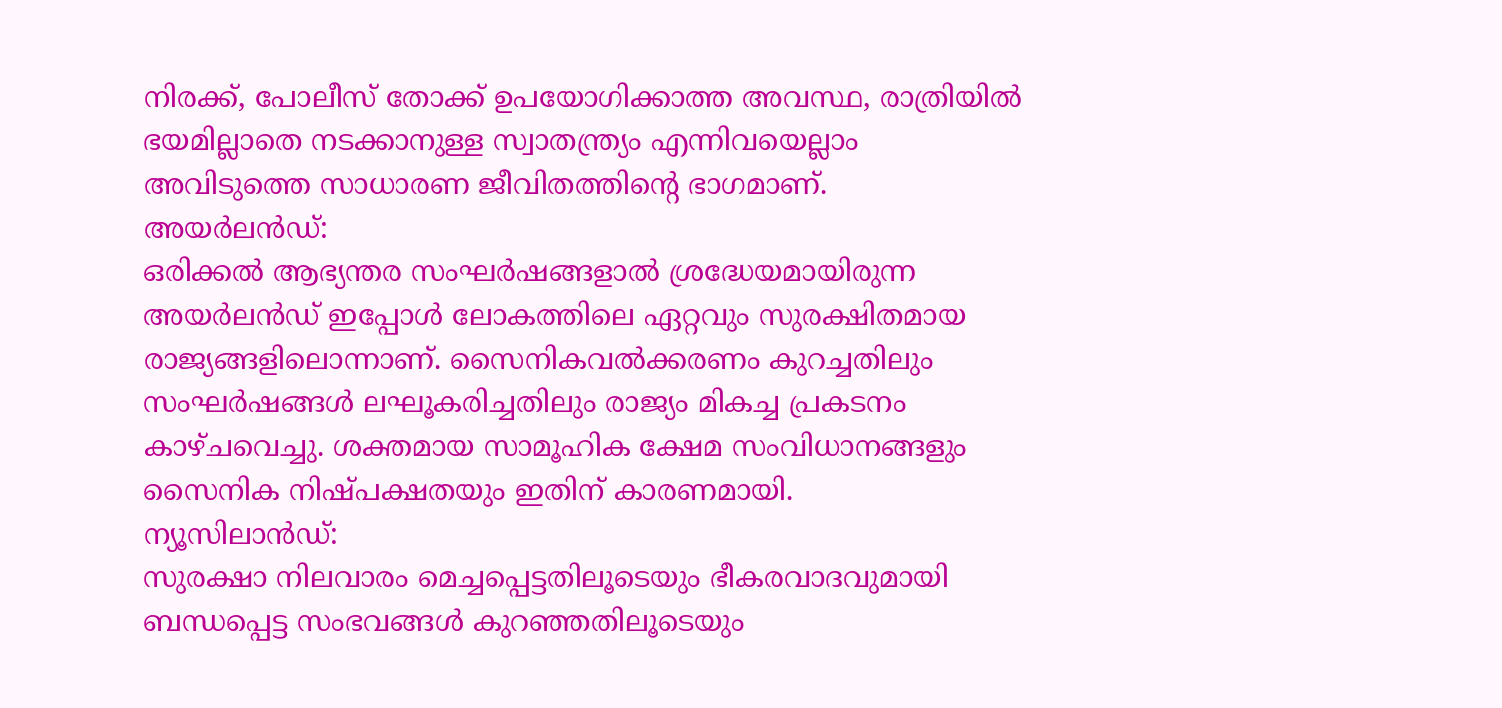നിരക്ക്, പോലീസ് തോക്ക് ഉപയോഗിക്കാത്ത അവസ്ഥ, രാത്രിയിൽ ഭയമില്ലാതെ നടക്കാനുള്ള സ്വാതന്ത്ര്യം എന്നിവയെല്ലാം അവിടുത്തെ സാധാരണ ജീവിതത്തിൻ്റെ ഭാഗമാണ്.
അയർലൻഡ്:
ഒരിക്കൽ ആഭ്യന്തര സംഘർഷങ്ങളാൽ ശ്രദ്ധേയമായിരുന്ന അയർലൻഡ് ഇപ്പോൾ ലോകത്തിലെ ഏറ്റവും സുരക്ഷിതമായ രാജ്യങ്ങളിലൊന്നാണ്. സൈനികവൽക്കരണം കുറച്ചതിലും സംഘർഷങ്ങൾ ലഘൂകരിച്ചതിലും രാജ്യം മികച്ച പ്രകടനം കാഴ്ചവെച്ചു. ശക്തമായ സാമൂഹിക ക്ഷേമ സംവിധാനങ്ങളും സൈനിക നിഷ്പക്ഷതയും ഇതിന് കാരണമായി.
ന്യൂസിലാൻഡ്:
സുരക്ഷാ നിലവാരം മെച്ചപ്പെട്ടതിലൂടെയും ഭീകരവാദവുമായി ബന്ധപ്പെട്ട സംഭവങ്ങൾ കുറഞ്ഞതിലൂടെയും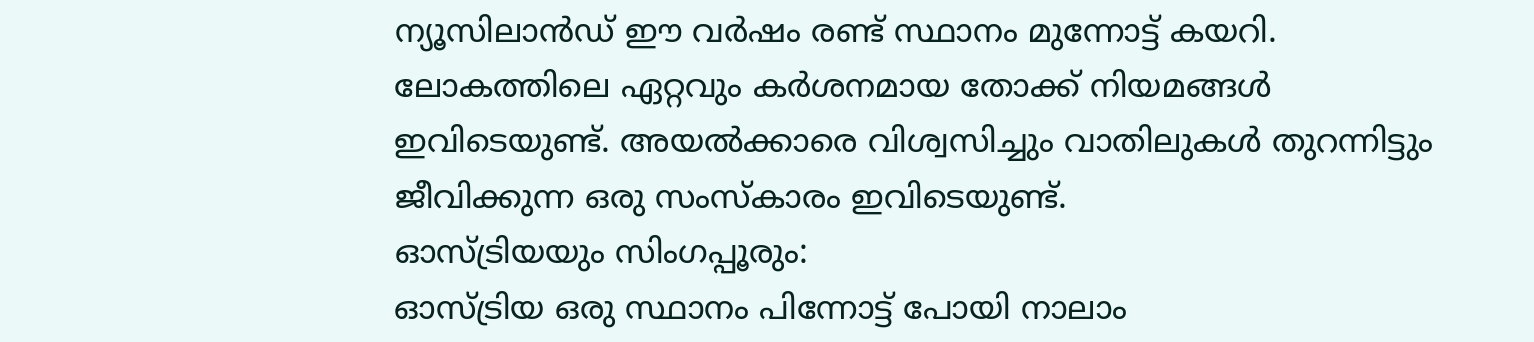ന്യൂസിലാൻഡ് ഈ വർഷം രണ്ട് സ്ഥാനം മുന്നോട്ട് കയറി. ലോകത്തിലെ ഏറ്റവും കർശനമായ തോക്ക് നിയമങ്ങൾ ഇവിടെയുണ്ട്. അയൽക്കാരെ വിശ്വസിച്ചും വാതിലുകൾ തുറന്നിട്ടും ജീവിക്കുന്ന ഒരു സംസ്കാരം ഇവിടെയുണ്ട്.
ഓസ്ട്രിയയും സിംഗപ്പൂരും:
ഓസ്ട്രിയ ഒരു സ്ഥാനം പിന്നോട്ട് പോയി നാലാം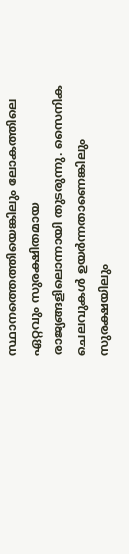സ്ഥാനത്തെത്തിയെങ്കിലും ലോകത്തിലെ ഏറ്റവും സുരക്ഷിതമായ രാജ്യങ്ങളിലൊന്നായി തുടരുന്നു. സൈനിക ചെലവുകൾ ഉയർന്നതാണെങ്കിലും സുരക്ഷയിലും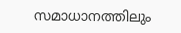സമാധാനത്തിലും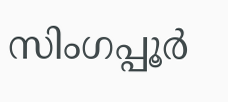സിംഗപ്പൂർ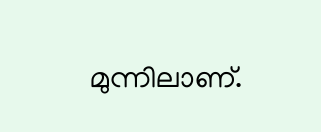മുന്നിലാണ്.